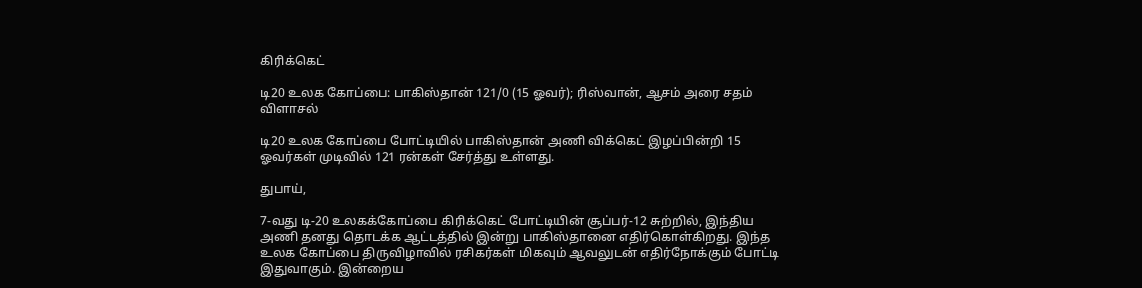கிரிக்கெட்

டி20 உலக கோப்பை: பாகிஸ்தான் 121/0 (15 ஓவர்); ரிஸ்வான், ஆசம் அரை சதம் விளாசல்

டி20 உலக கோப்பை போட்டியில் பாகிஸ்தான் அணி விக்கெட் இழப்பின்றி 15 ஓவர்கள் முடிவில் 121 ரன்கள் சேர்த்து உள்ளது.

துபாய்,

7-வது டி-20 உலகக்கோப்பை கிரிக்கெட் போட்டியின் சூப்பர்-12 சுற்றில், இந்திய அணி தனது தொடக்க ஆட்டத்தில் இன்று பாகிஸ்தானை எதிர்கொள்கிறது. இந்த உலக கோப்பை திருவிழாவில் ரசிகர்கள் மிகவும் ஆவலுடன் எதிர்நோக்கும் போட்டி இதுவாகும். இன்றைய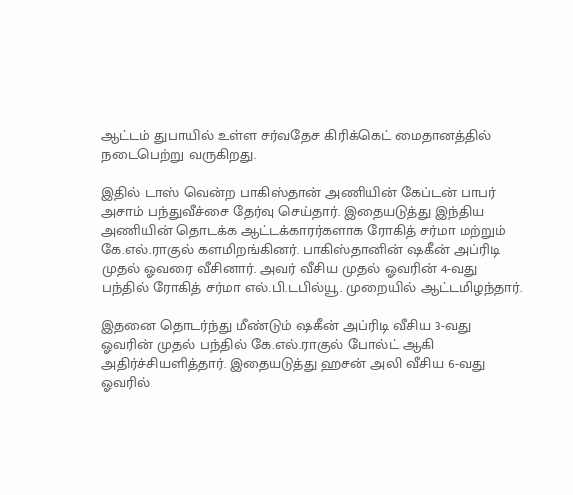ஆட்டம் துபாயில் உள்ள சர்வதேச கிரிக்கெட் மைதானத்தில் நடைபெற்று வருகிறது.

இதில் டாஸ் வென்ற பாகிஸ்தான் அணியின் கேப்டன் பாபர் அசாம் பந்துவீச்சை தேர்வு செய்தார். இதையடுத்து இந்திய அணியின் தொடக்க ஆட்டக்காரர்களாக ரோகித் சர்மா மற்றும் கே.எல்.ராகுல் களமிறங்கினர். பாகிஸ்தானின் ஷகீன் அப்ரிடி முதல் ஓவரை வீசினார். அவர் வீசிய முதல் ஓவரின் 4-வது பந்தில் ரோகித் சர்மா எல்.பி.டபில்யூ. முறையில் ஆட்டமிழந்தார்.

இதனை தொடர்ந்து மீண்டும் ஷகீன் அப்ரிடி வீசிய 3-வது ஓவரின் முதல் பந்தில் கே.எல்.ராகுல் போல்ட் ஆகி அதிர்ச்சியளித்தார். இதையடுத்து ஹசன் அலி வீசிய 6-வது ஓவரில்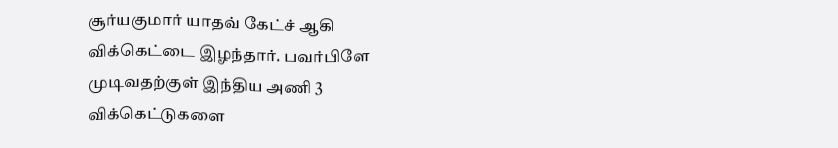சூர்யகுமார் யாதவ் கேட்ச் ஆகி விக்கெட்டை இழந்தார். பவர்பிளே முடிவதற்குள் இந்திய அணி 3 விக்கெட்டுகளை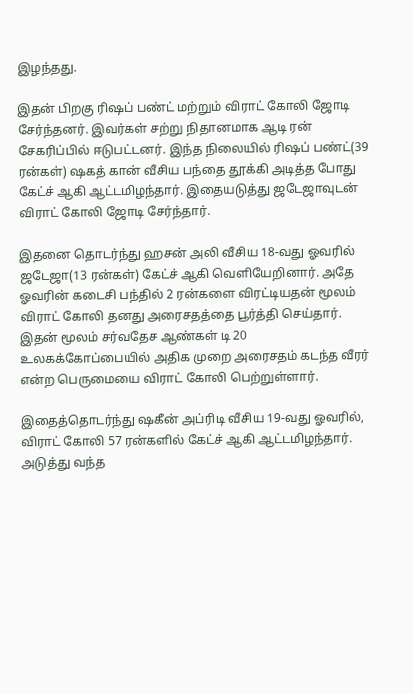இழந்தது.

இதன் பிறகு ரிஷப் பண்ட் மற்றும் விராட் கோலி ஜோடி சேர்ந்தனர். இவர்கள் சற்று நிதானமாக ஆடி ரன் சேகரிப்பில் ஈடுபட்டனர். இந்த நிலையில் ரிஷப் பண்ட்(39 ரன்கள்) ஷகத் கான் வீசிய பந்தை தூக்கி அடித்த போது கேட்ச் ஆகி ஆட்டமிழந்தார். இதையடுத்து ஜடேஜாவுடன் விராட் கோலி ஜோடி சேர்ந்தார்.

இதனை தொடர்ந்து ஹசன் அலி வீசிய 18-வது ஓவரில் ஜடேஜா(13 ரன்கள்) கேட்ச் ஆகி வெளியேறினார். அதே ஓவரின் கடைசி பந்தில் 2 ரன்களை விரட்டியதன் மூலம் விராட் கோலி தனது அரைசதத்தை பூர்த்தி செய்தார். இதன் மூலம் சர்வதேச ஆண்கள் டி 20 உலகக்கோப்பையில் அதிக முறை அரைசதம் கடந்த வீரர் என்ற பெருமையை விராட் கோலி பெற்றுள்ளார்.

இதைத்தொடர்ந்து ஷகீன் அப்ரிடி வீசிய 19-வது ஓவரில், விராட் கோலி 57 ரன்களில் கேட்ச் ஆகி ஆட்டமிழந்தார். அடுத்து வந்த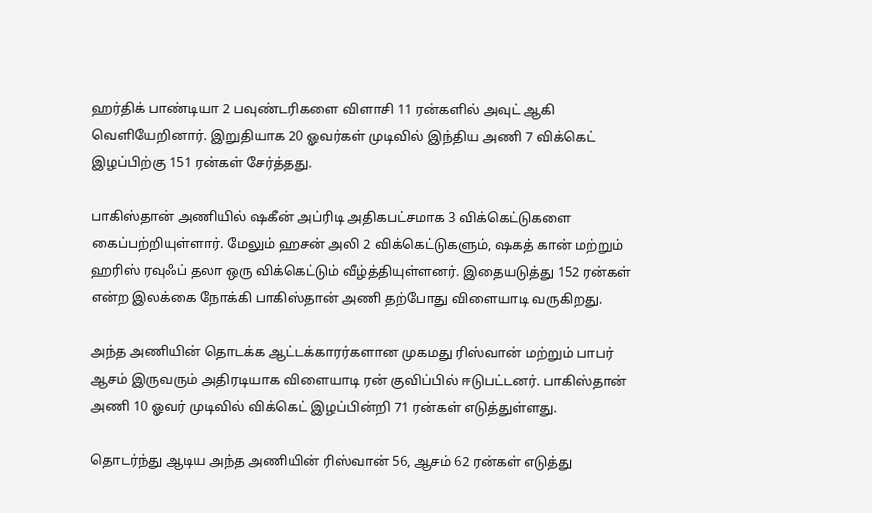ஹர்திக் பாண்டியா 2 பவுண்டரிகளை விளாசி 11 ரன்களில் அவுட் ஆகி வெளியேறினார். இறுதியாக 20 ஓவர்கள் முடிவில் இந்திய அணி 7 விக்கெட் இழப்பிற்கு 151 ரன்கள் சேர்த்தது.

பாகிஸ்தான் அணியில் ஷகீன் அப்ரிடி அதிகபட்சமாக 3 விக்கெட்டுகளை கைப்பற்றியுள்ளார். மேலும் ஹசன் அலி 2 விக்கெட்டுகளும், ஷகத் கான் மற்றும் ஹரிஸ் ரவுஃப் தலா ஒரு விக்கெட்டும் வீழ்த்தியுள்ளனர். இதையடுத்து 152 ரன்கள் என்ற இலக்கை நோக்கி பாகிஸ்தான் அணி தற்போது விளையாடி வருகிறது.

அந்த அணியின் தொடக்க ஆட்டக்காரர்களான முகமது ரிஸ்வான் மற்றும் பாபர் ஆசம் இருவரும் அதிரடியாக விளையாடி ரன் குவிப்பில் ஈடுபட்டனர். பாகிஸ்தான் அணி 10 ஓவர் முடிவில் விக்கெட் இழப்பின்றி 71 ரன்கள் எடுத்துள்ளது.

தொடர்ந்து ஆடிய அந்த அணியின் ரிஸ்வான் 56, ஆசம் 62 ரன்கள் எடுத்து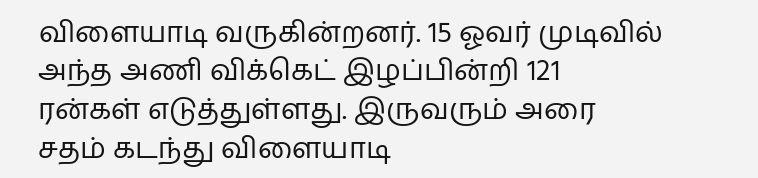விளையாடி வருகின்றனர். 15 ஓவர் முடிவில் அந்த அணி விக்கெட் இழப்பின்றி 121 ரன்கள் எடுத்துள்ளது. இருவரும் அரை சதம் கடந்து விளையாடி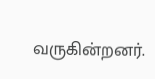வருகின்றனர்.